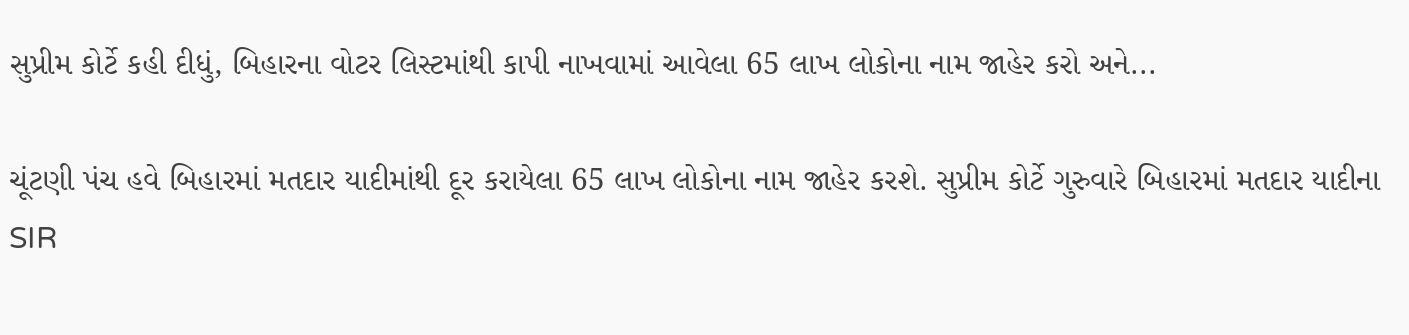સુપ્રીમ કોર્ટે કહી દીધું, બિહારના વોટર લિસ્ટમાંથી કાપી નાખવામાં આવેલા 65 લાખ લોકોના નામ જાહેર કરો અને...

ચૂંટણી પંચ હવે બિહારમાં મતદાર યાદીમાંથી દૂર કરાયેલા 65 લાખ લોકોના નામ જાહેર કરશે. સુપ્રીમ કોર્ટે ગુરુવારે બિહારમાં મતદાર યાદીના SIR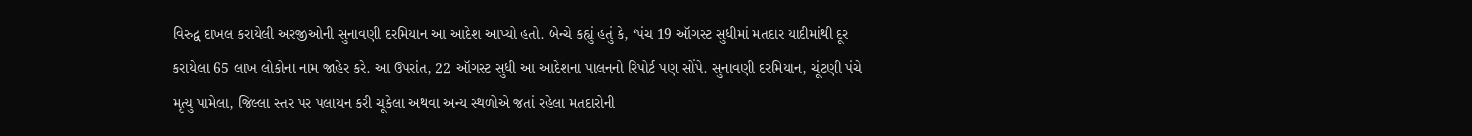વિરુદ્વ દાખલ કરાયેલી અરજીઓની સુનાવણી દરમિયાન આ આદેશ આપ્યો હતો. બેન્ચે કહ્યું હતું કે, ‘પંચ 19 ઑગસ્ટ સુધીમાં મતદાર યાદીમાંથી દૂર કરાયેલા 65 લાખ લોકોના નામ જાહેર કરે. આ ઉપરાંત, 22 ઑગસ્ટ સુધી આ આદેશના પાલનનો રિપોર્ટ પણ સોંપે. સુનાવણી દરમિયાન, ચૂંટણી પંચે મૃત્યુ પામેલા, જિલ્લા સ્તર પર પલાયન કરી ચૂકેલા અથવા અન્ય સ્થળોએ જતાં રહેલા મતદારોની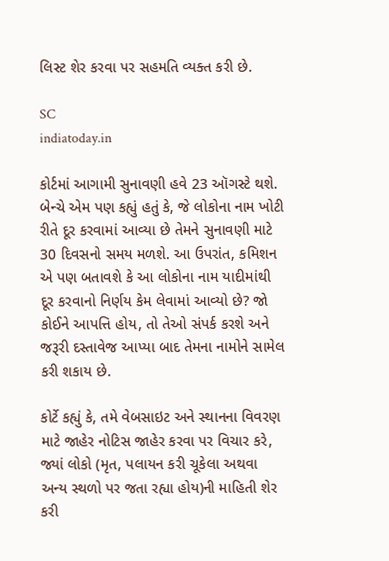લિસ્ટ શેર કરવા પર સહમતિ વ્યક્ત કરી છે.

SC
indiatoday.in

કોર્ટમાં આગામી સુનાવણી હવે 23 ઑગસ્ટે થશે. બેન્ચે એમ પણ કહ્યું હતું કે, જે લોકોના નામ ખોટી રીતે દૂર કરવામાં આવ્યા છે તેમને સુનાવણી માટે 30 દિવસનો સમય મળશે. આ ઉપરાંત, કમિશન એ પણ બતાવશે કે આ લોકોના નામ યાદીમાંથી દૂર કરવાનો નિર્ણય કેમ લેવામાં આવ્યો છે? જો કોઈને આપત્તિ હોય, તો તેઓ સંપર્ક કરશે અને જરૂરી દસ્તાવેજ આપ્યા બાદ તેમના નામોને સામેલ કરી શકાય છે.

કોર્ટે કહ્યું કે, તમે વેબસાઇટ અને સ્થાનના વિવરણ માટે જાહેર નોટિસ જાહેર કરવા પર વિચાર કરે, જ્યાં લોકો (મૃત, પલાયન કરી ચૂકેલા અથવા અન્ય સ્થળો પર જતા રહ્યા હોય)ની માહિતી શેર કરી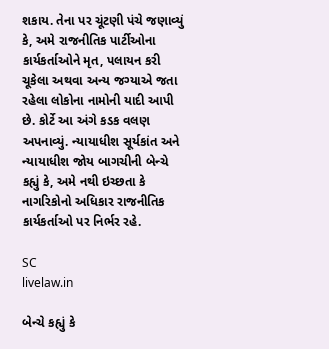શકાય. તેના પર ચૂંટણી પંચે જણાવ્યું કે, અમે રાજનીતિક પાર્ટીઓના કાર્યકર્તાઓને મૃત, પલાયન કરી ચૂકેલા અથવા અન્ય જગ્યાએ જતા રહેલા લોકોના નામોની યાદી આપી છે. કોર્ટે આ અંગે કડક વલણ અપનાવ્યું. ન્યાયાધીશ સૂર્યકાંત અને ન્યાયાધીશ જોય બાગચીની બેન્ચે કહ્યું કે, અમે નથી ઇચ્છતા કે નાગરિકોનો અધિકાર રાજનીતિક કાર્યકર્તાઓ પર નિર્ભર રહે.

SC
livelaw.in

બેન્ચે કહ્યું કે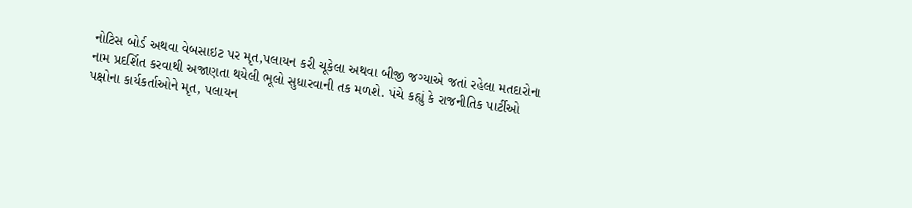નોટિસ બોર્ડ અથવા વેબસાઇટ પર મૃત,પલાયન કરી ચૂકેલા અથવા બીજી જગ્યાએ જતાં રહેલા મતદારોના નામ પ્રદર્શિત કરવાથી અજાણતા થયેલી ભૂલો સુધારવાની તક મળશે. પંચે કહ્યું કે રાજનીતિક પાર્ટીઓ પક્ષોના કાર્યકર્તાઓને મૃત, પલાયન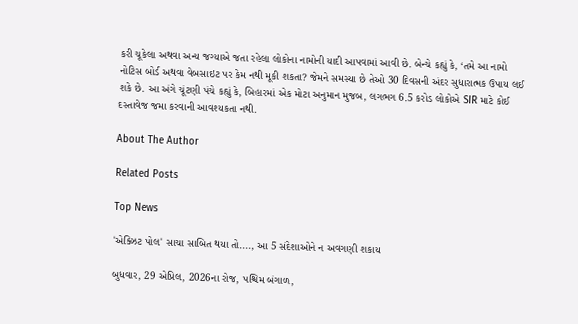કરી ચૂકેલા અથવા અન્ય જગ્યાએ જતા રહેલા લોકોના નામોની યાદી આપવામાં આવી છે. બેન્ચે કહ્યું કે, ‘તમે આ નામો નોટિસ બોર્ડ અથવા વેબસાઇટ પર કેમ નથી મૂકી શકતા? જેમને સમસ્યા છે તેઓ 30 દિવસની અંદર સુધારાત્મક ઉપાય લઈ શકે છે. આ અંગે ચૂંટણી પંચે કહ્યું કે, બિહારમાં એક મોટા અનુમાન મુજબ, લગભગ 6.5 કરોડ લોકોએ SIR માટે કોઈ દસ્તાવેજ જમા કરવાની આવશ્યકતા નથી.

About The Author

Related Posts

Top News

'એક્ઝિટ પોલ' સાચા સાબિત થયા તો...., આ 5 સંદેશાઓને ન અવગણી શકાય

બુધવાર, 29 એપ્રિલ, 2026ના રોજ, પશ્ચિમ બંગાળ,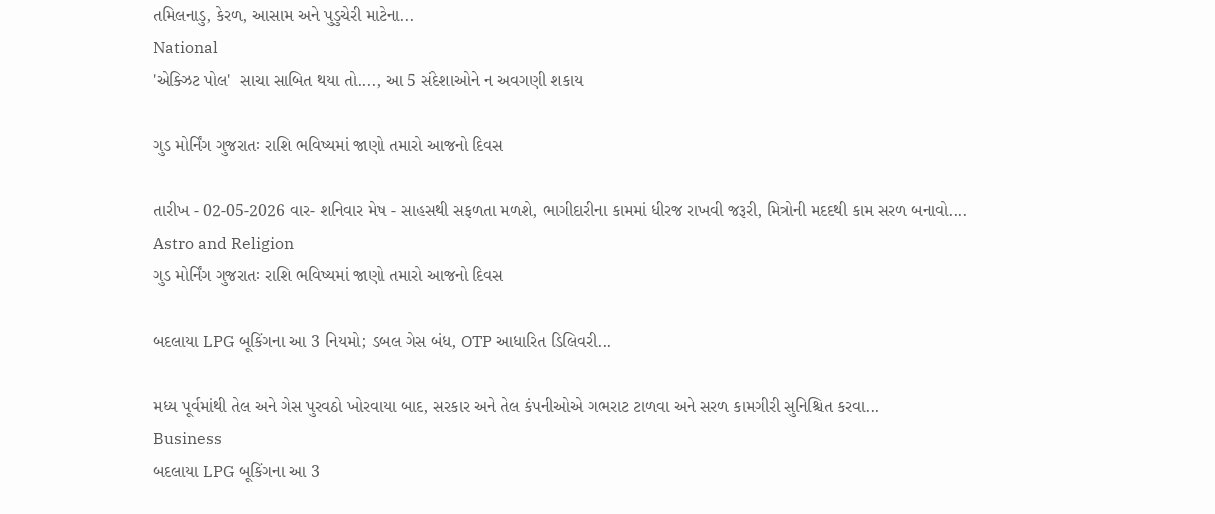તમિલનાડુ, કેરળ, આસામ અને પુડુચેરી માટેના...
National
'એક્ઝિટ પોલ'  સાચા સાબિત થયા તો...., આ 5 સંદેશાઓને ન અવગણી શકાય

ગુડ મોર્નિંગ ગુજરાતઃ રાશિ ભવિષ્યમાં જાણો તમારો આજનો દિવસ

તારીખ - 02-05-2026 વાર- શનિવાર મેષ - સાહસથી સફળતા મળશે, ભાગીદારીના કામમાં ધીરજ રાખવી જરૂરી, મિત્રોની મદદથી કામ સરળ બનાવો....
Astro and Religion
ગુડ મોર્નિંગ ગુજરાતઃ રાશિ ભવિષ્યમાં જાણો તમારો આજનો દિવસ

બદલાયા LPG બૂકિંગના આ 3 નિયમો; ડબલ ગેસ બંધ, OTP આધારિત ડિલિવરી...

મધ્ય પૂર્વમાંથી તેલ અને ગેસ પુરવઠો ખોરવાયા બાદ, સરકાર અને તેલ કંપનીઓએ ગભરાટ ટાળવા અને સરળ કામગીરી સુનિશ્ચિત કરવા...
Business
બદલાયા LPG બૂકિંગના આ 3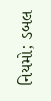નિયમો; ડબલ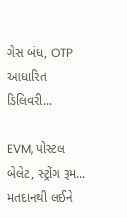ગેસ બંધ, OTP આધારિત ડિલિવરી...

EVM, પોસ્ટલ બેલેટ, સ્ટ્રોંગ રૂમ... મતદાનથી લઈને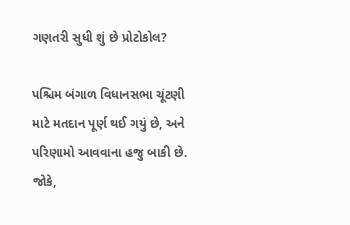ગણતરી સુધી શું છે પ્રોટોકોલ?

પશ્ચિમ બંગાળ વિધાનસભા ચૂંટણી માટે મતદાન પૂર્ણ થઈ ગયું છે, અને પરિણામો આવવાના હજુ બાકી છે. જોકે,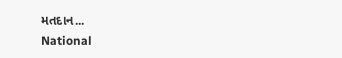મતદાન...
National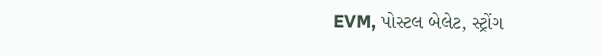EVM, પોસ્ટલ બેલેટ, સ્ટ્રોંગ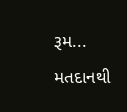રૂમ... મતદાનથી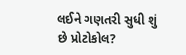લઈને ગણતરી સુધી શું છે પ્રોટોકોલ?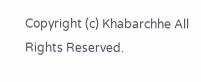Copyright (c) Khabarchhe All Rights Reserved.